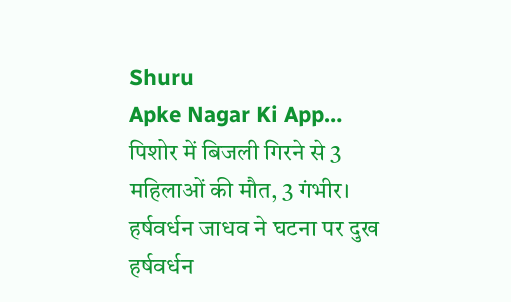Shuru
Apke Nagar Ki App…
पिशोर में बिजली गिरने से 3 महिलाओं की मौत, 3 गंभीर। हर्षवर्धन जाधव ने घटना पर दुख हर्षवर्धन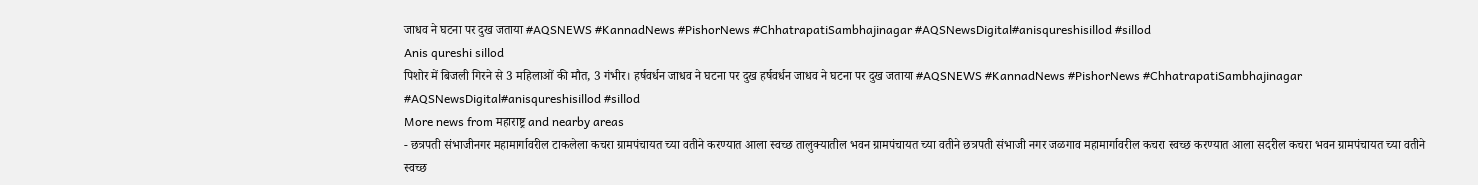जाधव ने घटना पर दुख जताया #AQSNEWS #KannadNews #PishorNews #ChhatrapatiSambhajinagar #AQSNewsDigital#anisqureshisillod #sillod
Anis qureshi sillod
पिशोर में बिजली गिरने से 3 महिलाओं की मौत, 3 गंभीर। हर्षवर्धन जाधव ने घटना पर दुख हर्षवर्धन जाधव ने घटना पर दुख जताया #AQSNEWS #KannadNews #PishorNews #ChhatrapatiSambhajinagar #AQSNewsDigital#anisqureshisillod #sillod
More news from महाराष्ट्र and nearby areas
- छत्रपती संभाजीनगर महामार्गावरील टाकलेला कचरा ग्रामपंचायत च्या वतीने करण्यात आला स्वच्छ तालुक्यातील भवन ग्रामपंचायत च्या वतीने छत्रपती संभाजी नगर जळगाव महामार्गावरील कचरा स्वच्छ करण्यात आला सदरील कचरा भवन ग्रामपंचायत च्या वतीने स्वच्छ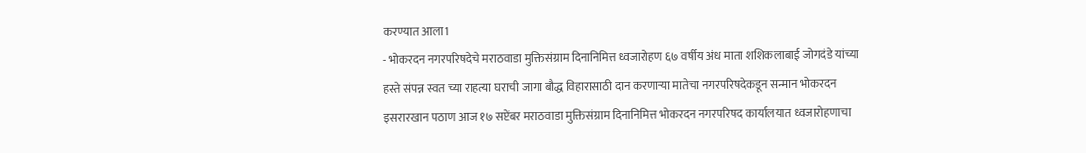करण्यात आला1
- भोकरदन नगरपरिषदेचे मराठवाडा मुक्तिसंग्राम दिनानिमित्त ध्वजारोहण ६७ वर्षीय अंध माता शशिकलाबाई जोगदंडे यांच्या हस्ते संपन्न स्वत च्या राहत्या घराची जागा बौद्ध विहारासाठी दान करणाऱ्या मातेचा नगरपरिषदेकडून सन्मान भोकरदन इसरारखान पठाण आज १७ सप्टेंबर मराठवाडा मुक्तिसंग्राम दिनानिमित्त भोकरदन नगरपरिषद कार्यालयात ध्वजारोहणाचा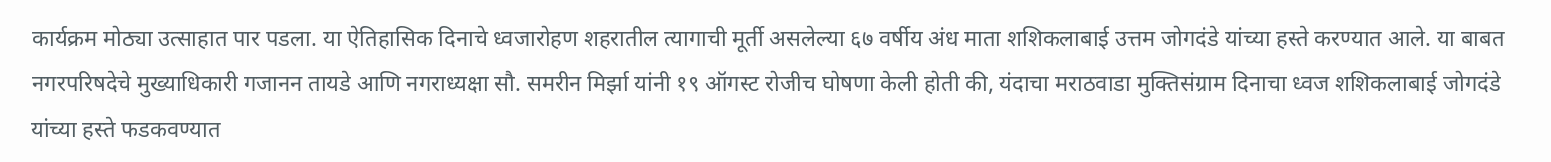कार्यक्रम मोठ्या उत्साहात पार पडला. या ऐतिहासिक दिनाचे ध्वजारोहण शहरातील त्यागाची मूर्ती असलेल्या ६७ वर्षीय अंध माता शशिकलाबाई उत्तम जोगदंडे यांच्या हस्ते करण्यात आले. या बाबत नगरपरिषदेचे मुख्याधिकारी गजानन तायडे आणि नगराध्यक्षा सौ. समरीन मिर्झा यांनी १९ ऑगस्ट रोजीच घोषणा केली होती की, यंदाचा मराठवाडा मुक्तिसंग्राम दिनाचा ध्वज शशिकलाबाई जोगदंडे यांच्या हस्ते फडकवण्यात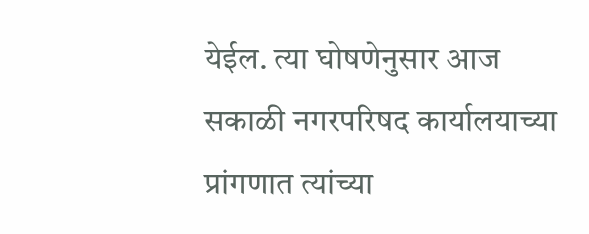येईल. त्या घोषणेनुसार आज सकाळी नगरपरिषद कार्यालयाच्या प्रांगणात त्यांच्या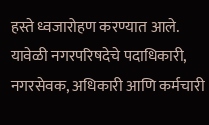हस्ते ध्वजारोहण करण्यात आले. यावेळी नगरपरिषदेचे पदाधिकारी, नगरसेवक, अधिकारी आणि कर्मचारी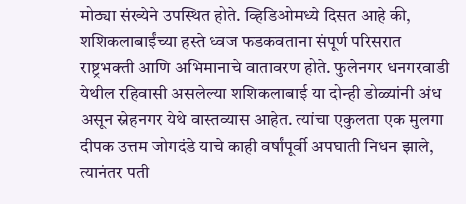मोठ्या संख्येने उपस्थित होते. व्हिडिओमध्ये दिसत आहे की, शशिकलाबाईंच्या हस्ते ध्वज फडकवताना संपूर्ण परिसरात राष्ट्रभक्ती आणि अभिमानाचे वातावरण होते. फुलेनगर धनगरवाडी येथील रहिवासी असलेल्या शशिकलाबाई या दोन्ही डोळ्यांनी अंध असून स्नेहनगर येथे वास्तव्यास आहेत. त्यांचा एकुलता एक मुलगा दीपक उत्तम जोगदंडे याचे काही वर्षांपूर्वी अपघाती निधन झाले, त्यानंतर पती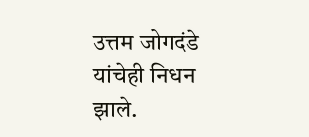उत्तम जोगदंडे यांचेही निधन झाले.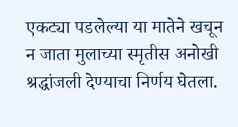एकट्या पडलेल्या या मातेने खचून न जाता मुलाच्या स्मृतीस अनोखी श्रद्धांजली देण्याचा निर्णय घेतला.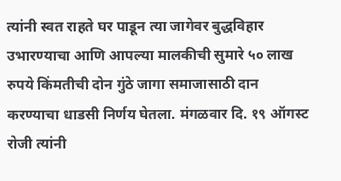त्यांनी स्वत राहते घर पाडून त्या जागेवर बुद्धविहार उभारण्याचा आणि आपल्या मालकीची सुमारे ५० लाख रुपये किंमतीची दोन गुंठे जागा समाजासाठी दान करण्याचा धाडसी निर्णय घेतला. मंगळवार दि. १९ ऑगस्ट रोजी त्यांनी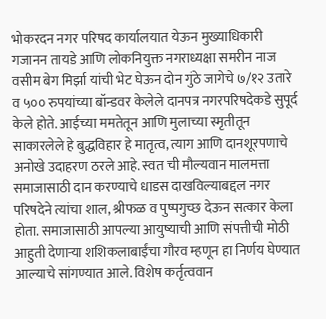भोकरदन नगर परिषद कार्यालयात येऊन मुख्याधिकारी गजानन तायडे आणि लोकनियुक्त नगराध्यक्षा समरीन नाज वसीम बेग मिर्झा यांची भेट घेऊन दोन गुंठे जागेचे ७/१२ उतारे व ५०० रुपयांच्या बॉन्डवर केलेले दानपत्र नगरपरिषदेकडे सुपूर्द केले होते. आईच्या ममतेतून आणि मुलाच्या स्मृतीतून साकारलेले हे बुद्धविहार हे मातृत्व, त्याग आणि दानशूरपणाचे अनोखे उदाहरण ठरले आहे. स्वत ची मौल्यवान मालमत्ता समाजासाठी दान करण्याचे धाडस दाखविल्याबद्दल नगर परिषदेने त्यांचा शाल, श्रीफळ व पुष्पगुच्छ देऊन सत्कार केला होता. समाजासाठी आपल्या आयुष्याची आणि संपत्तीची मोठी आहुती देणाऱ्या शशिकलाबाईंचा गौरव म्हणून हा निर्णय घेण्यात आल्याचे सांगण्यात आले. विशेष कर्तृत्ववान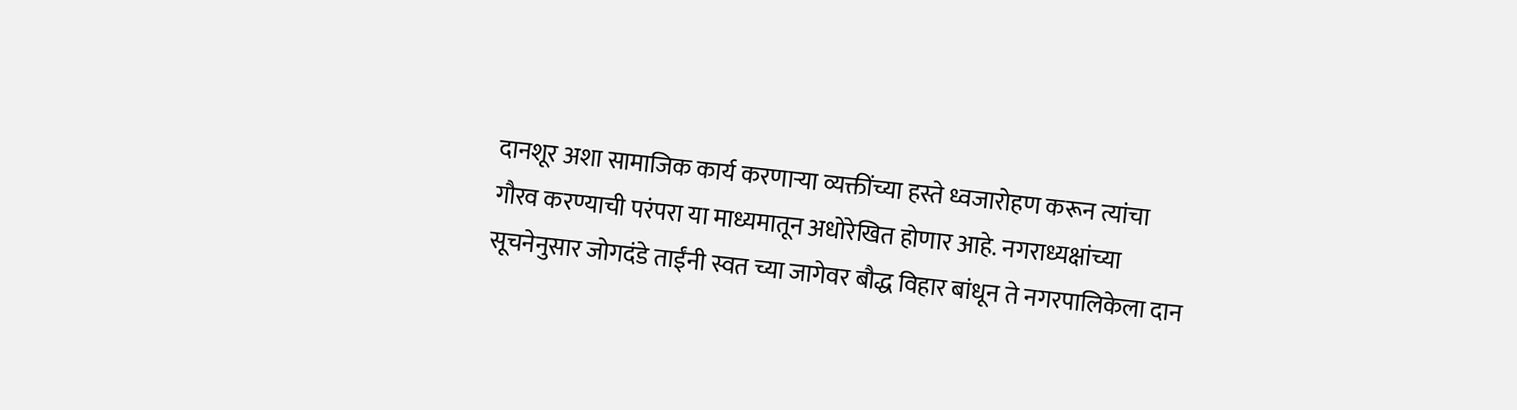दानशूर अशा सामाजिक कार्य करणाऱ्या व्यक्तींच्या हस्ते ध्वजारोहण करून त्यांचा गौरव करण्याची परंपरा या माध्यमातून अधोरेखित होणार आहे. नगराध्यक्षांच्या सूचनेनुसार जोगदंडे ताईंनी स्वत च्या जागेवर बौद्ध विहार बांधून ते नगरपालिकेला दान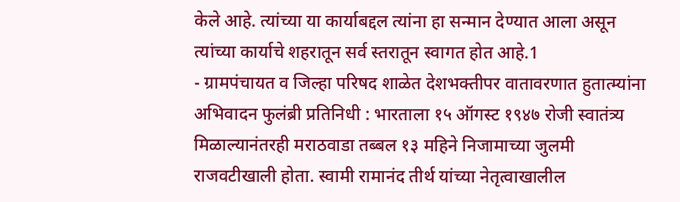केले आहे. त्यांच्या या कार्याबद्दल त्यांना हा सन्मान देण्यात आला असून त्यांच्या कार्याचे शहरातून सर्व स्तरातून स्वागत होत आहे.1
- ग्रामपंचायत व जिल्हा परिषद शाळेत देशभक्तीपर वातावरणात हुतात्म्यांना अभिवादन फुलंब्री प्रतिनिधी : भारताला १५ ऑगस्ट १९४७ रोजी स्वातंत्र्य मिळाल्यानंतरही मराठवाडा तब्बल १३ महिने निजामाच्या जुलमी राजवटीखाली होता. स्वामी रामानंद तीर्थ यांच्या नेतृत्वाखालील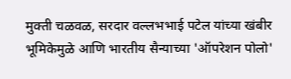मुक्ती चळवळ, सरदार वल्लभभाई पटेल यांच्या खंबीर भूमिकेमुळे आणि भारतीय सैन्याच्या 'ऑपरेशन पोलो'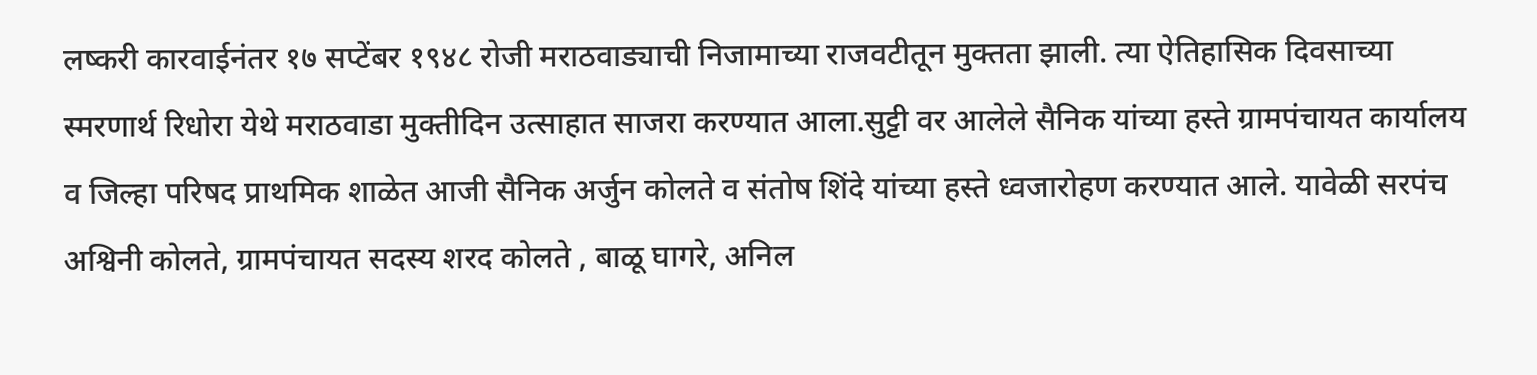लष्करी कारवाईनंतर १७ सप्टेंबर १९४८ रोजी मराठवाड्याची निजामाच्या राजवटीतून मुक्तता झाली. त्या ऐतिहासिक दिवसाच्या स्मरणार्थ रिधोरा येथे मराठवाडा मुक्तीदिन उत्साहात साजरा करण्यात आला.सुट्टी वर आलेले सैनिक यांच्या हस्ते ग्रामपंचायत कार्यालय व जिल्हा परिषद प्राथमिक शाळेत आजी सैनिक अर्जुन कोलते व संतोष शिंदे यांच्या हस्ते ध्वजारोहण करण्यात आले. यावेळी सरपंच अश्विनी कोलते, ग्रामपंचायत सदस्य शरद कोलते , बाळू घागरे, अनिल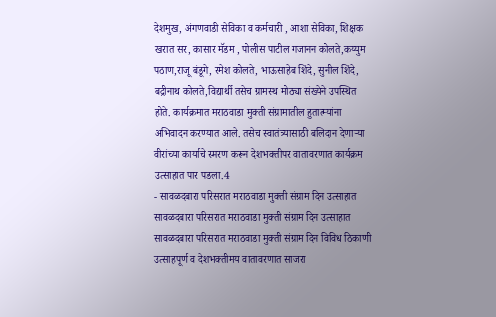देशमुख, अंगणवाडी सेविका व कर्मचारी , आशा सेविका, शिक्षक खरात सर, कासार मॅडम , पोलीस पाटील गजानन कोलते,कय्युम पठाण,राजू बंडूगे, रमेश कोलते, भाऊसाहेब शिंदे, सुनील शिंदे, बद्रीनाथ कोलते,विद्यार्थी तसेच ग्रामस्थ मोठ्या संख्येने उपस्थित होते. कार्यक्रमात मराठवाडा मुक्ती संग्रामातील हुतात्म्यांना अभिवादन करण्यात आले. तसेच स्वातंत्र्यासाठी बलिदान देणाऱ्या वीरांच्या कार्याचे स्मरण करून देशभक्तीपर वातावरणात कार्यक्रम उत्साहात पार पडला.4
- सावळदबारा परिसरात मराठवाडा मुक्ती संग्राम दिन उत्साहात सावळदबारा परिसरात मराठवाडा मुक्ती संग्राम दिन उत्साहात सावळदबारा परिसरात मराठवाडा मुक्ती संग्राम दिन विविध ठिकाणी उत्साहपूर्ण व देशभक्तीमय वातावरणात साजरा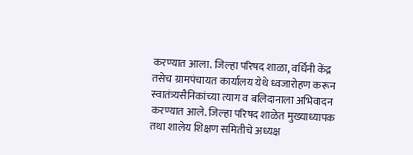करण्यात आला. जिल्हा परिषद शाळा, वर्धिनी केंद्र तसेच ग्रामपंचायत कार्यालय येथे ध्वजारोहण करून स्वातंत्र्यसैनिकांच्या त्याग व बलिदानाला अभिवादन करण्यात आले. जिल्हा परिषद शाळेत मुख्याध्यापक तथा शालेय शिक्षण समितीचे अध्यक्ष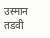उस्मान तडवी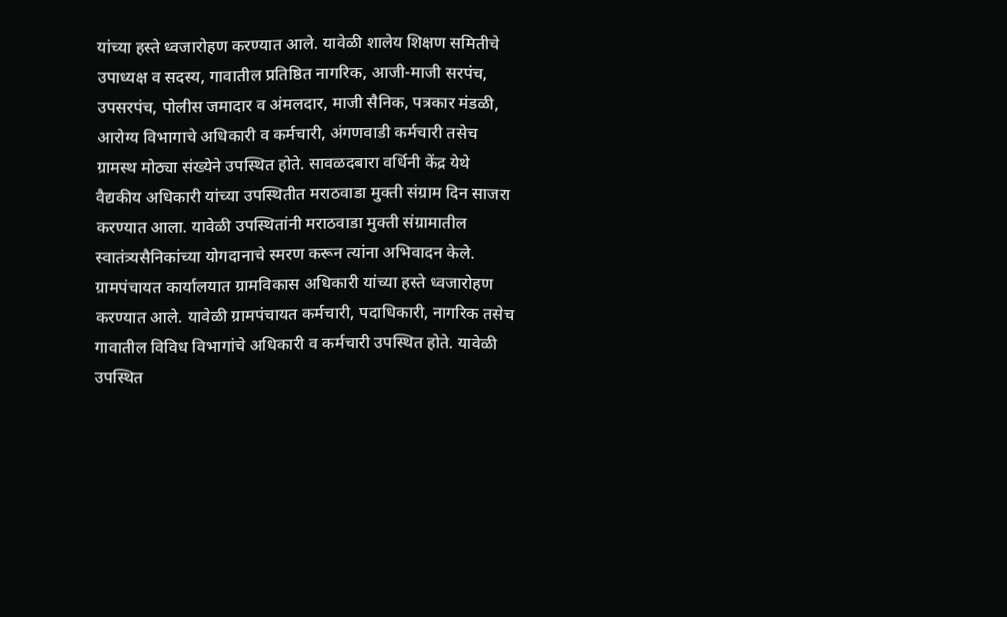यांच्या हस्ते ध्वजारोहण करण्यात आले. यावेळी शालेय शिक्षण समितीचे उपाध्यक्ष व सदस्य, गावातील प्रतिष्ठित नागरिक, आजी-माजी सरपंच, उपसरपंच, पोलीस जमादार व अंमलदार, माजी सैनिक, पत्रकार मंडळी, आरोग्य विभागाचे अधिकारी व कर्मचारी, अंगणवाडी कर्मचारी तसेच ग्रामस्थ मोठ्या संख्येने उपस्थित होते. सावळदबारा वर्धिनी केंद्र येथे वैद्यकीय अधिकारी यांच्या उपस्थितीत मराठवाडा मुक्ती संग्राम दिन साजरा करण्यात आला. यावेळी उपस्थितांनी मराठवाडा मुक्ती संग्रामातील स्वातंत्र्यसैनिकांच्या योगदानाचे स्मरण करून त्यांना अभिवादन केले. ग्रामपंचायत कार्यालयात ग्रामविकास अधिकारी यांच्या हस्ते ध्वजारोहण करण्यात आले. यावेळी ग्रामपंचायत कर्मचारी, पदाधिकारी, नागरिक तसेच गावातील विविध विभागांचे अधिकारी व कर्मचारी उपस्थित होते. यावेळी उपस्थित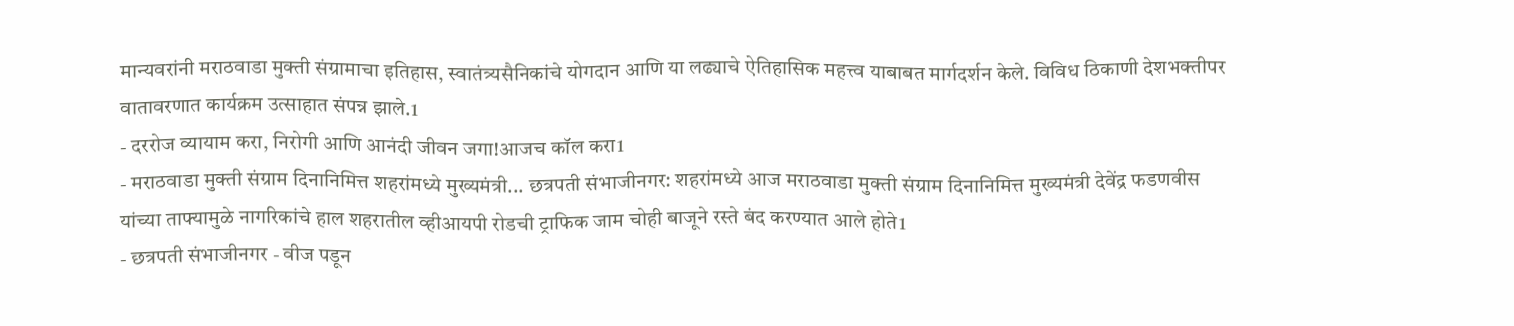मान्यवरांनी मराठवाडा मुक्ती संग्रामाचा इतिहास, स्वातंत्र्यसैनिकांचे योगदान आणि या लढ्याचे ऐतिहासिक महत्त्व याबाबत मार्गदर्शन केले. विविध ठिकाणी देशभक्तीपर वातावरणात कार्यक्रम उत्साहात संपन्न झाले.1
- दररोज व्यायाम करा, निरोगी आणि आनंदी जीवन जगा!आजच कॉल करा1
- मराठवाडा मुक्ती संग्राम दिनानिमित्त शहरांमध्ये मुख्यमंत्री... छत्रपती संभाजीनगर: शहरांमध्ये आज मराठवाडा मुक्ती संग्राम दिनानिमित्त मुख्यमंत्री देवेंद्र फडणवीस यांच्या ताफ्यामुळे नागरिकांचे हाल शहरातील व्हीआयपी रोडची ट्राफिक जाम चोही बाजूने रस्ते बंद करण्यात आले होते1
- छत्रपती संभाजीनगर - वीज पडून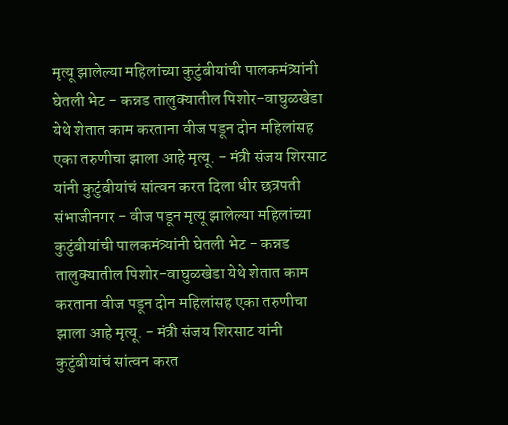मृत्यू झालेल्या महिलांच्या कुटुंबीयांची पालकमंत्र्यांनी घेतली भेट - कन्नड तालुक्यातील पिशोर-वाघुळखेडा येथे शेतात काम करताना वीज पडून दोन महिलांसह एका तरुणीचा झाला आहे मृत्यू. - मंत्री संजय शिरसाट यांनी कुटुंबीयांचं सांत्वन करत दिला धीर छत्रपती संभाजीनगर - वीज पडून मृत्यू झालेल्या महिलांच्या कुटुंबीयांची पालकमंत्र्यांनी घेतली भेट - कन्नड तालुक्यातील पिशोर-वाघुळखेडा येथे शेतात काम करताना वीज पडून दोन महिलांसह एका तरुणीचा झाला आहे मृत्यू. - मंत्री संजय शिरसाट यांनी कुटुंबीयांचं सांत्वन करत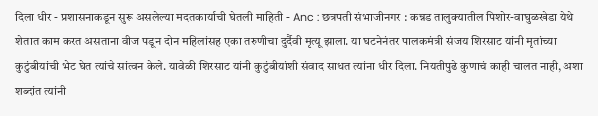दिला धीर - प्रशासनाकडून सुरू असलेल्या मदतकार्याची घेतली माहिती - Anc : छत्रपती संभाजीनगर : कन्नड तालुक्यातील पिशोर-वाघुळखेडा येथे शेतात काम करत असताना वीज पडून दोन महिलांसह एका तरुणीचा दुर्दैवी मृत्यू झाला. या घटनेनंतर पालकमंत्री संजय शिरसाट यांनी मृतांच्या कुटुंबीयांची भेट घेत त्यांचे सांत्वन केले. यावेळी शिरसाट यांनी कुटुंबीयांशी संवाद साधत त्यांना धीर दिला. नियतीपुढे कुणाचं काही चालत नाही, अशा शब्दांत त्यांनी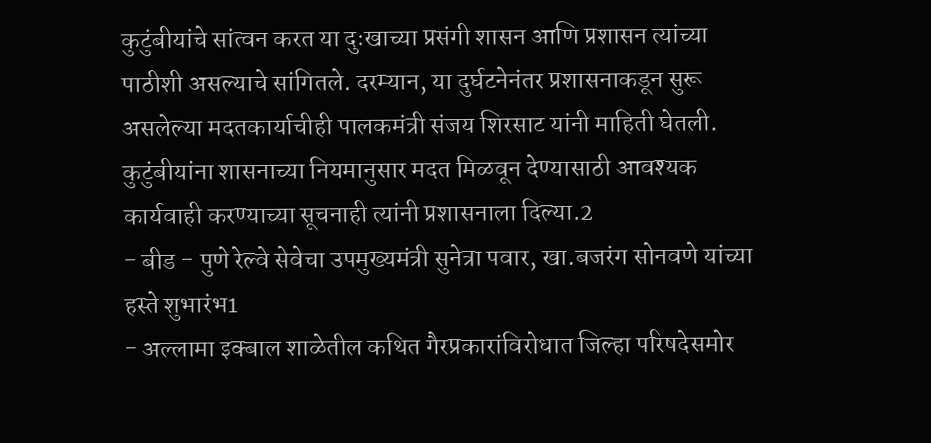कुटुंबीयांचे सांत्वन करत या दुःखाच्या प्रसंगी शासन आणि प्रशासन त्यांच्या पाठीशी असल्याचे सांगितले. दरम्यान, या दुर्घटनेनंतर प्रशासनाकडून सुरू असलेल्या मदतकार्याचीही पालकमंत्री संजय शिरसाट यांनी माहिती घेतली. कुटुंबीयांना शासनाच्या नियमानुसार मदत मिळवून देण्यासाठी आवश्यक कार्यवाही करण्याच्या सूचनाही त्यांनी प्रशासनाला दिल्या.2
- बीड - पुणे रेल्वे सेवेचा उपमुख्यमंत्री सुनेत्रा पवार, खा.बजरंग सोनवणे यांच्या हस्ते शुभारंभ1
- अल्लामा इक्बाल शाळेतील कथित गैरप्रकारांविरोधात जिल्हा परिषदेसमोर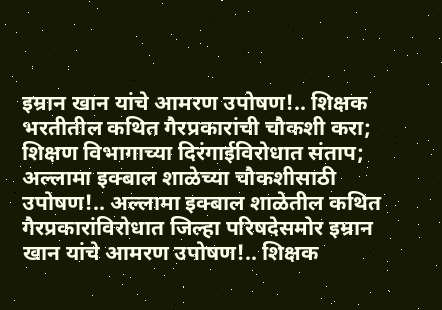इम्रान खान यांचे आमरण उपोषण!.. शिक्षक भरतीतील कथित गैरप्रकारांची चौकशी करा; शिक्षण विभागाच्या दिरंगाईविरोधात संताप; अल्लामा इक्बाल शाळेच्या चौकशीसाठी उपोषण!.. अल्लामा इक्बाल शाळेतील कथित गैरप्रकारांविरोधात जिल्हा परिषदेसमोर इम्रान खान यांचे आमरण उपोषण!.. शिक्षक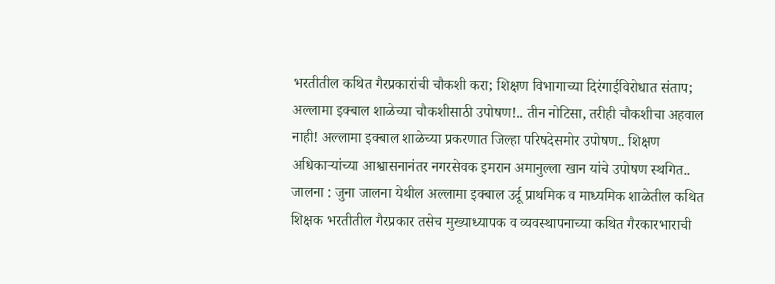भरतीतील कथित गैरप्रकारांची चौकशी करा; शिक्षण विभागाच्या दिरंगाईविरोधात संताप; अल्लामा इक्बाल शाळेच्या चौकशीसाठी उपोषण!.. तीन नोटिसा, तरीही चौकशीचा अहवाल नाही! अल्लामा इक्बाल शाळेच्या प्रकरणात जिल्हा परिषदेसमोर उपोषण.. शिक्षण अधिकाऱ्यांच्या आश्वासनानंतर नगरसेवक इमरान अमानुल्ला खान यांचे उपोषण स्थगित.. जालना : जुना जालना येथील अल्लामा इक्बाल उर्दू प्राथमिक व माध्यमिक शाळेतील कथित शिक्षक भरतीतील गैरप्रकार तसेच मुख्याध्यापक व व्यवस्थापनाच्या कथित गैरकारभाराची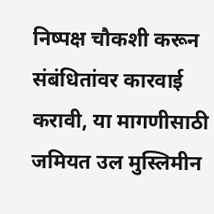निष्पक्ष चौकशी करून संबंधितांवर कारवाई करावी, या मागणीसाठी जमियत उल मुस्लिमीन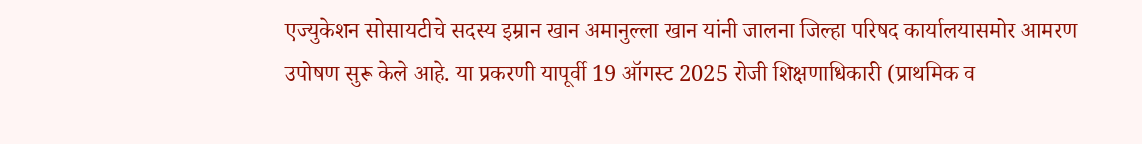एज्युकेशन सोसायटीचे सदस्य इम्रान खान अमानुल्ला खान यांनी जालना जिल्हा परिषद कार्यालयासमोर आमरण उपोषण सुरू केले आहे. या प्रकरणी यापूर्वी 19 ऑगस्ट 2025 रोजी शिक्षणाधिकारी (प्राथमिक व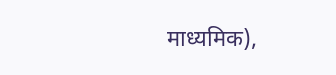माध्यमिक),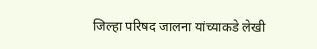जिल्हा परिषद जालना यांच्याकडे लेखी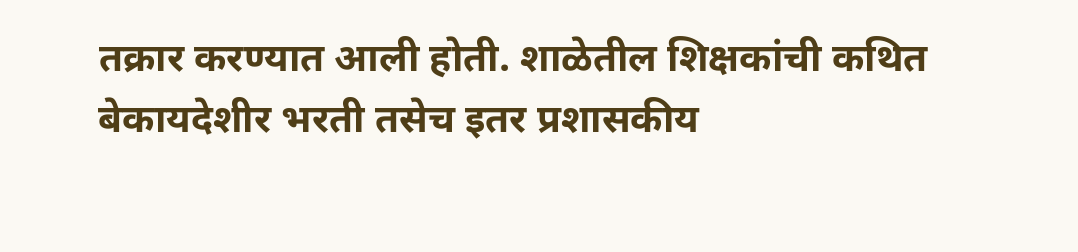तक्रार करण्यात आली होती. शाळेतील शिक्षकांची कथित बेकायदेशीर भरती तसेच इतर प्रशासकीय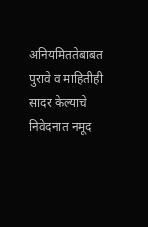अनियमिततेबाबत पुरावे व माहितीही सादर केल्याचे निवेदनात नमूद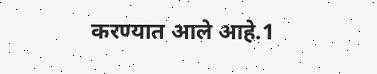करण्यात आले आहे.1